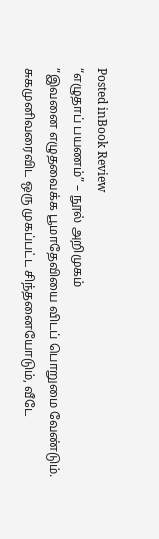Posted inBook Review
“எழுதாப் பயணம்” – நூல் அறிமுகம்
”இவனை எழுதவைக்க பூமாதேவியை விடப் பொறுமை வேண்டும். சுகமுனிவரைவிட ஒரு முகப்பட்ட சிந்தனையோடும், வீடே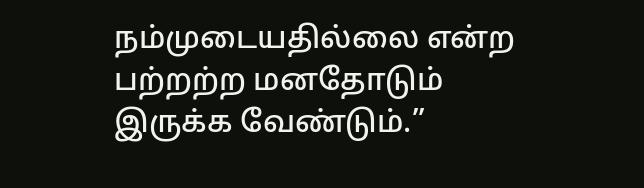நம்முடையதில்லை என்ற பற்றற்ற மனதோடும் இருக்க வேண்டும்.”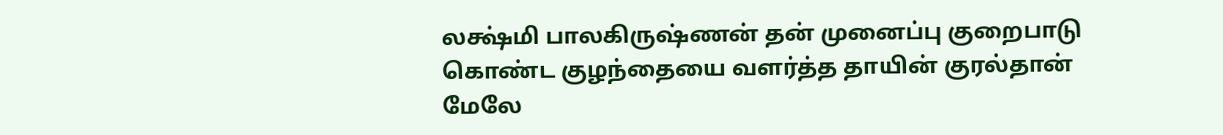லக்ஷ்மி பாலகிருஷ்ணன் தன் முனைப்பு குறைபாடு கொண்ட குழந்தையை வளர்த்த தாயின் குரல்தான் மேலே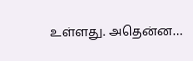உள்ளது. அதென்ன…